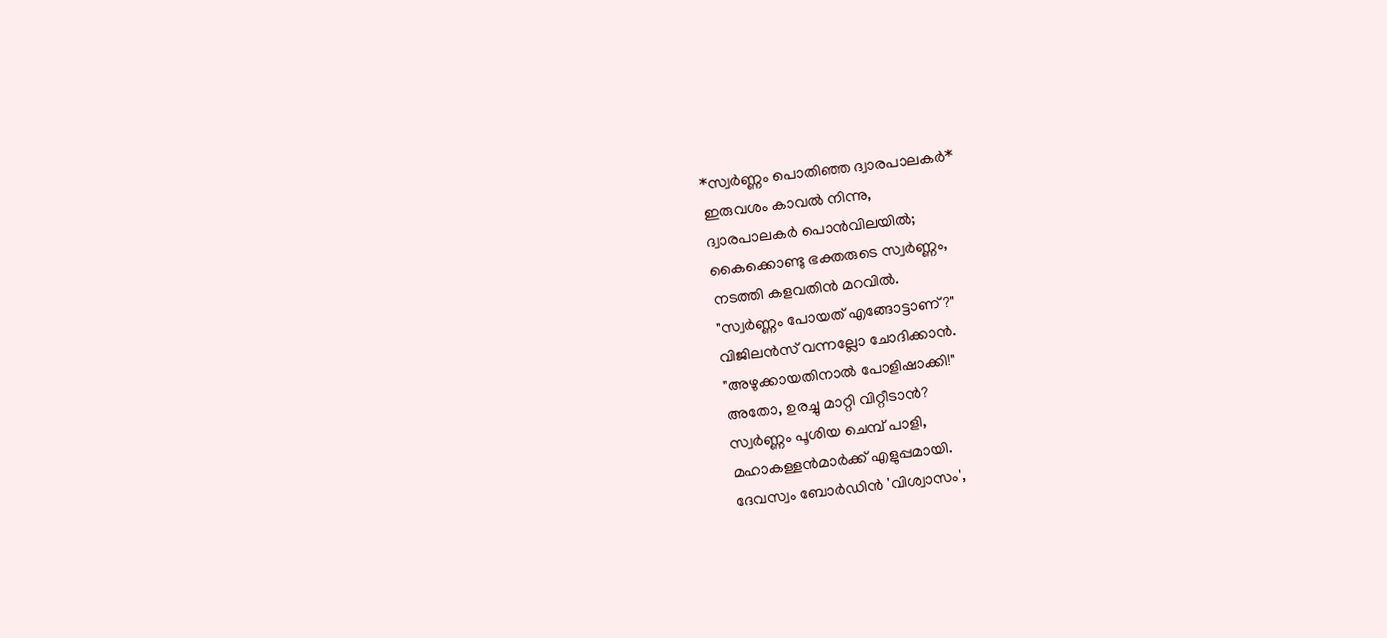*സ്വർണ്ണം പൊതിഞ്ഞ ദ്വാരപാലകർ*
ഇരുവശം കാവൽ നിന്നു,
ദ്വാരപാലകർ പൊൻവിലയിൽ;
കൈക്കൊണ്ടു ഭക്തരുടെ സ്വർണ്ണം,
നടത്തി കളവതിൻ മറവിൽ.
"സ്വർണ്ണം പോയത് എങ്ങോട്ടാണ്?"
വിജിലൻസ് വന്നല്ലോ ചോദിക്കാൻ.
"അഴുക്കായതിനാൽ പോളിഷാക്കി!"
അതോ, ഉരച്ചു മാറ്റി വിറ്റീടാൻ?
സ്വർണ്ണം പൂശിയ ചെമ്പ് പാളി,
മഹാകള്ളൻമാർക്ക് എളുപ്പമായി.
ദേവസ്വം ബോർഡിൻ 'വിശ്വാസം',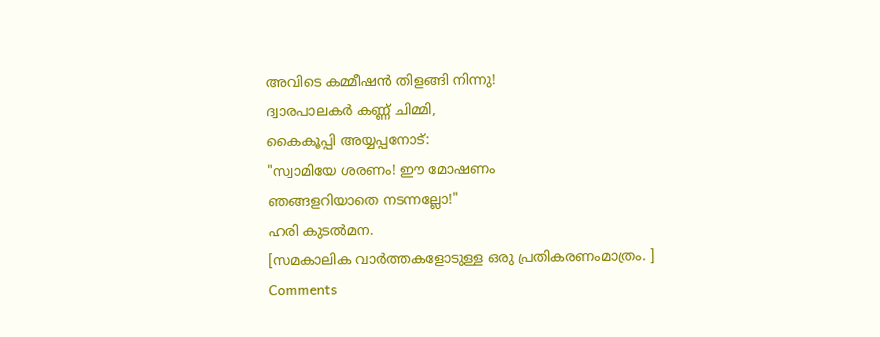അവിടെ കമ്മീഷൻ തിളങ്ങി നിന്നു!
ദ്വാരപാലകർ കണ്ണ് ചിമ്മി,
കൈകൂപ്പി അയ്യപ്പനോട്:
"സ്വാമിയേ ശരണം! ഈ മോഷണം
ഞങ്ങളറിയാതെ നടന്നല്ലോ!"
ഹരി കുടൽമന.
[സമകാലിക വാർത്തകളോടുള്ള ഒരു പ്രതികരണംമാത്രം. ]
Comments